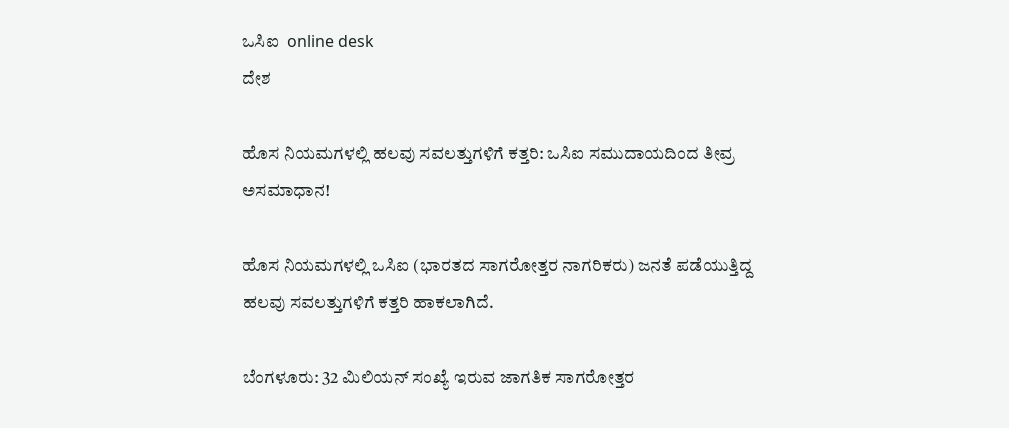ಒಸಿಐ  online desk
ದೇಶ

ಹೊಸ ನಿಯಮಗಳಲ್ಲಿ ಹಲವು ಸವಲತ್ತುಗಳಿಗೆ ಕತ್ತರಿ: ಒಸಿಐ ಸಮುದಾಯದಿಂದ ತೀವ್ರ ಅಸಮಾಧಾನ!

ಹೊಸ ನಿಯಮಗಳಲ್ಲಿ ಒಸಿಐ (ಭಾರತದ ಸಾಗರೋತ್ತರ ನಾಗರಿಕರು) ಜನತೆ ಪಡೆಯುತ್ತಿದ್ದ ಹಲವು ಸವಲತ್ತುಗಳಿಗೆ ಕತ್ತರಿ ಹಾಕಲಾಗಿದೆ.

ಬೆಂಗಳೂರು: 32 ಮಿಲಿಯನ್ ಸಂಖ್ಯೆ ಇರುವ ಜಾಗತಿಕ ಸಾಗರೋತ್ತರ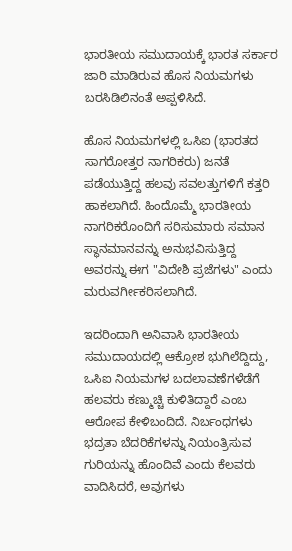ಭಾರತೀಯ ಸಮುದಾಯಕ್ಕೆ ಭಾರತ ಸರ್ಕಾರ ಜಾರಿ ಮಾಡಿರುವ ಹೊಸ ನಿಯಮಗಳು ಬರಸಿಡಿಲಿನಂತೆ ಅಪ್ಪಳಿಸಿದೆ.

ಹೊಸ ನಿಯಮಗಳಲ್ಲಿ ಒಸಿಐ (ಭಾರತದ ಸಾಗರೋತ್ತರ ನಾಗರಿಕರು) ಜನತೆ ಪಡೆಯುತ್ತಿದ್ದ ಹಲವು ಸವಲತ್ತುಗಳಿಗೆ ಕತ್ತರಿ ಹಾಕಲಾಗಿದೆ. ಹಿಂದೊಮ್ಮೆ ಭಾರತೀಯ ನಾಗರಿಕರೊಂದಿಗೆ ಸರಿಸುಮಾರು ಸಮಾನ ಸ್ಥಾನಮಾನವನ್ನು ಅನುಭವಿಸುತ್ತಿದ್ದ ಅವರನ್ನು ಈಗ "ವಿದೇಶಿ ಪ್ರಜೆಗಳು" ಎಂದು ಮರುವರ್ಗೀಕರಿಸಲಾಗಿದೆ.

ಇದರಿಂದಾಗಿ ಅನಿವಾಸಿ ಭಾರತೀಯ ಸಮುದಾಯದಲ್ಲಿ ಆಕ್ರೋಶ ಭುಗಿಲೆದ್ದಿದ್ದು, ಒಸಿಐ ನಿಯಮಗಳ ಬದಲಾವಣೆಗಳೆಡೆಗೆ ಹಲವರು ಕಣ್ಮುಚ್ಚಿ ಕುಳಿತಿದ್ದಾರೆ ಎಂಬ ಆರೋಪ ಕೇಳಿಬಂದಿದೆ. ನಿರ್ಬಂಧಗಳು ಭದ್ರತಾ ಬೆದರಿಕೆಗಳನ್ನು ನಿಯಂತ್ರಿಸುವ ಗುರಿಯನ್ನು ಹೊಂದಿವೆ ಎಂದು ಕೆಲವರು ವಾದಿಸಿದರೆ, ಅವುಗಳು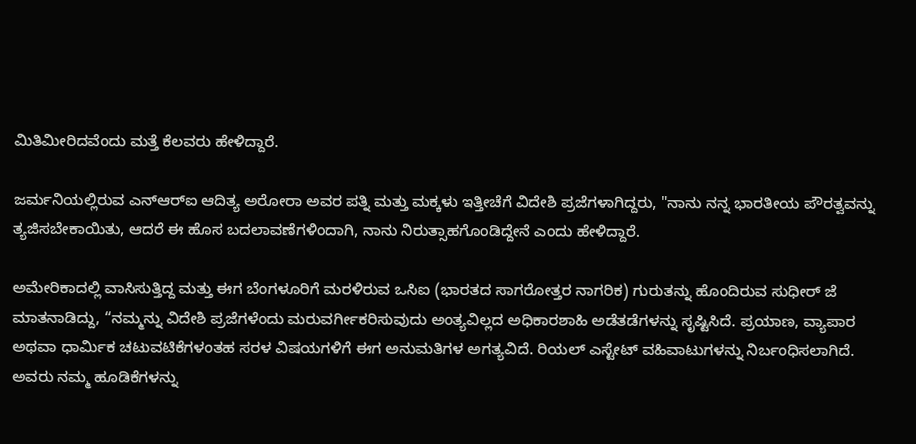ಮಿತಿಮೀರಿದವೆಂದು ಮತ್ತೆ ಕೆಲವರು ಹೇಳಿದ್ದಾರೆ.

ಜರ್ಮನಿಯಲ್ಲಿರುವ ಎನ್‌ಆರ್‌ಐ ಆದಿತ್ಯ ಅರೋರಾ ಅವರ ಪತ್ನಿ ಮತ್ತು ಮಕ್ಕಳು ಇತ್ತೀಚೆಗೆ ವಿದೇಶಿ ಪ್ರಜೆಗಳಾಗಿದ್ದರು, "ನಾನು ನನ್ನ ಭಾರತೀಯ ಪೌರತ್ವವನ್ನು ತ್ಯಜಿಸಬೇಕಾಯಿತು, ಆದರೆ ಈ ಹೊಸ ಬದಲಾವಣೆಗಳಿಂದಾಗಿ, ನಾನು ನಿರುತ್ಸಾಹಗೊಂಡಿದ್ದೇನೆ ಎಂದು ಹೇಳಿದ್ದಾರೆ.

ಅಮೇರಿಕಾದಲ್ಲಿ ವಾಸಿಸುತ್ತಿದ್ದ ಮತ್ತು ಈಗ ಬೆಂಗಳೂರಿಗೆ ಮರಳಿರುವ ಒಸಿಐ (ಭಾರತದ ಸಾಗರೋತ್ತರ ನಾಗರಿಕ) ಗುರುತನ್ನು ಹೊಂದಿರುವ ಸುಧೀರ್ ಜೆ ಮಾತನಾಡಿದ್ದು, “ನಮ್ಮನ್ನು ವಿದೇಶಿ ಪ್ರಜೆಗಳೆಂದು ಮರುವರ್ಗೀಕರಿಸುವುದು ಅಂತ್ಯವಿಲ್ಲದ ಅಧಿಕಾರಶಾಹಿ ಅಡೆತಡೆಗಳನ್ನು ಸೃಷ್ಟಿಸಿದೆ. ಪ್ರಯಾಣ, ವ್ಯಾಪಾರ ಅಥವಾ ಧಾರ್ಮಿಕ ಚಟುವಟಿಕೆಗಳಂತಹ ಸರಳ ವಿಷಯಗಳಿಗೆ ಈಗ ಅನುಮತಿಗಳ ಅಗತ್ಯವಿದೆ. ರಿಯಲ್ ಎಸ್ಟೇಟ್ ವಹಿವಾಟುಗಳನ್ನು ನಿರ್ಬಂಧಿಸಲಾಗಿದೆ. ಅವರು ನಮ್ಮ ಹೂಡಿಕೆಗಳನ್ನು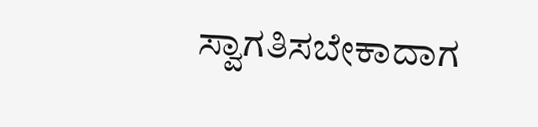ಸ್ವಾಗತಿಸಬೇಕಾದಾಗ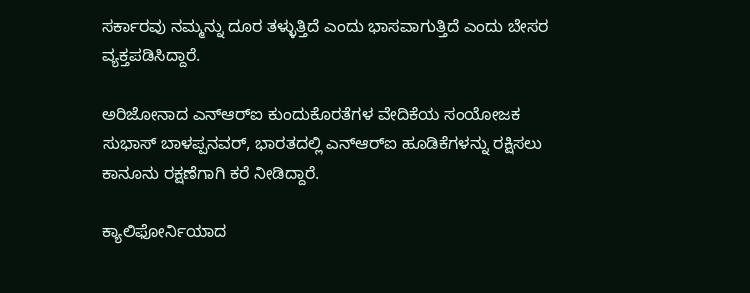ಸರ್ಕಾರವು ನಮ್ಮನ್ನು ದೂರ ತಳ್ಳುತ್ತಿದೆ ಎಂದು ಭಾಸವಾಗುತ್ತಿದೆ ಎಂದು ಬೇಸರ ವ್ಯಕ್ತಪಡಿಸಿದ್ದಾರೆ.

ಅರಿಜೋನಾದ ಎನ್‌ಆರ್‌ಐ ಕುಂದುಕೊರತೆಗಳ ವೇದಿಕೆಯ ಸಂಯೋಜಕ ಸುಭಾಸ್ ಬಾಳಪ್ಪನವರ್, ಭಾರತದಲ್ಲಿ ಎನ್‌ಆರ್‌ಐ ಹೂಡಿಕೆಗಳನ್ನು ರಕ್ಷಿಸಲು ಕಾನೂನು ರಕ್ಷಣೆಗಾಗಿ ಕರೆ ನೀಡಿದ್ದಾರೆ.

ಕ್ಯಾಲಿಫೋರ್ನಿಯಾದ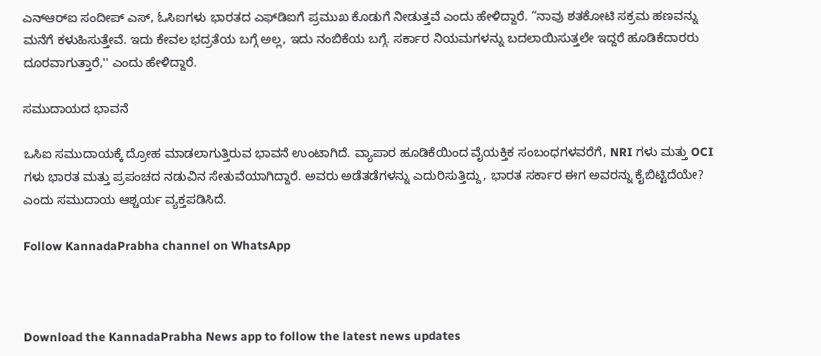ಎನ್‌ಆರ್‌ಐ ಸಂದೀಪ್ ಎಸ್, ಓಸಿಐಗಳು ಭಾರತದ ಎಫ್‌ಡಿಐಗೆ ಪ್ರಮುಖ ಕೊಡುಗೆ ನೀಡುತ್ತವೆ ಎಂದು ಹೇಳಿದ್ದಾರೆ. “ನಾವು ಶತಕೋಟಿ ಸಕ್ರಮ ಹಣವನ್ನು ಮನೆಗೆ ಕಳುಹಿಸುತ್ತೇವೆ. ಇದು ಕೇವಲ ಭದ್ರತೆಯ ಬಗ್ಗೆ ಅಲ್ಲ, ಇದು ನಂಬಿಕೆಯ ಬಗ್ಗೆ. ಸರ್ಕಾರ ನಿಯಮಗಳನ್ನು ಬದಲಾಯಿಸುತ್ತಲೇ ಇದ್ದರೆ ಹೂಡಿಕೆದಾರರು ದೂರವಾಗುತ್ತಾರೆ,'' ಎಂದು ಹೇಳಿದ್ದಾರೆ.

ಸಮುದಾಯದ ಭಾವನೆ

ಒಸಿಐ ಸಮುದಾಯಕ್ಕೆ ದ್ರೋಹ ಮಾಡಲಾಗುತ್ತಿರುವ ಭಾವನೆ ಉಂಟಾಗಿದೆ. ವ್ಯಾಪಾರ ಹೂಡಿಕೆಯಿಂದ ವೈಯಕ್ತಿಕ ಸಂಬಂಧಗಳವರೆಗೆ, NRI ಗಳು ಮತ್ತು OCI ಗಳು ಭಾರತ ಮತ್ತು ಪ್ರಪಂಚದ ನಡುವಿನ ಸೇತುವೆಯಾಗಿದ್ದಾರೆ. ಅವರು ಅಡೆತಡೆಗಳನ್ನು ಎದುರಿಸುತ್ತಿದ್ದು, ಭಾರತ ಸರ್ಕಾರ ಈಗ ಅವರನ್ನು ಕೈಬಿಟ್ಟಿದೆಯೇ? ಎಂದು ಸಮುದಾಯ ಆಶ್ಚರ್ಯ ವ್ಯಕ್ತಪಡಿಸಿದೆ.

Follow KannadaPrabha channel on WhatsApp



Download the KannadaPrabha News app to follow the latest news updates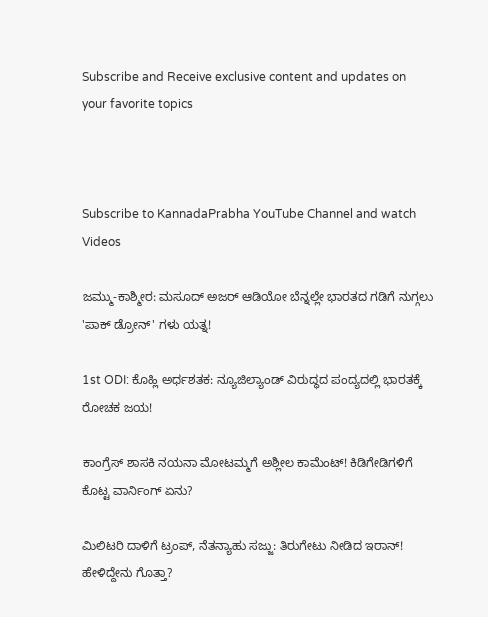Subscribe and Receive exclusive content and updates on your favorite topics



Subscribe to KannadaPrabha YouTube Channel and watch Videos

ಜಮ್ಮು-ಕಾಶ್ಮೀರ: ಮಸೂದ್ ಅಜರ್ ಆಡಿಯೋ ಬೆನ್ನಲ್ಲೇ ಭಾರತದ ಗಡಿಗೆ ನುಗ್ಗಲು 'ಪಾಕ್ ಡ್ರೋನ್' ಗಳು ಯತ್ನ!

1st ODI: ಕೊಹ್ಲಿ ಅರ್ಧಶತಕ: ನ್ಯೂಜಿಲ್ಯಾಂಡ್ ವಿರುದ್ಧದ ಪಂದ್ಯದಲ್ಲಿ ಭಾರತಕ್ಕೆ ರೋಚಕ ಜಯ!

ಕಾಂಗ್ರೆಸ್ ಶಾಸಕಿ ನಯನಾ ಮೋಟಮ್ಮಗೆ ಅಶ್ಲೀಲ ಕಾಮೆಂಟ್! ಕಿಡಿಗೇಡಿಗಳಿಗೆ ಕೊಟ್ಟ ವಾರ್ನಿಂಗ್ ಏನು?

ಮಿಲಿಟರಿ ದಾಳಿಗೆ ಟ್ರಂಪ್, ನೆತನ್ಯಾಹು ಸಜ್ಜು: ತಿರುಗೇಟು ನೀಡಿದ ಇರಾನ್! ಹೇಳಿದ್ದೇನು ಗೊತ್ತಾ?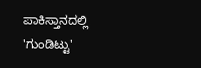ಪಾಕಿಸ್ತಾನದಲ್ಲಿ 'ಗುಂಡಿಟ್ಟು'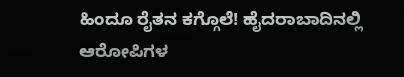ಹಿಂದೂ ರೈತನ ಕಗ್ಗೊಲೆ! ಹೈದರಾಬಾದಿನಲ್ಲಿ ಆರೋಪಿಗಳ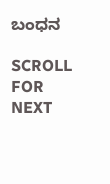ಬಂಧನ

SCROLL FOR NEXT